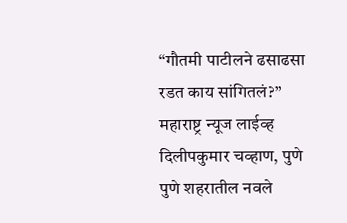“गौतमी पाटीलने ढसाढसा रडत काय सांगितलं?”
महाराष्ट्र न्यूज लाईव्ह
दिलीपकुमार चव्हाण, पुणे
पुणे शहरातील नवले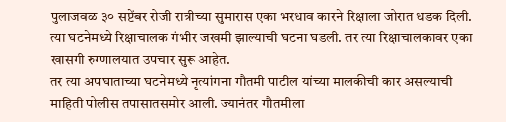पुलाजवळ ३० सप्टेंबर रोजी रात्रीच्या सुमारास एका भरधाव कारने रिक्षाला जोरात धडक दिली. त्या घटनेमध्ये रिक्षाचालक गंभीर जखमी झाल्याची घटना घडली. तर त्या रिक्षाचालकावर एका खासगी रुग्णालयात उपचार सुरू आहेत.
तर त्या अपघाताच्या घटनेमध्ये नृत्यांगना गौतमी पाटील यांच्या मालकीची कार असल्याची माहिती पोलीस तपासातसमोर आली. ज्यानंतर गौतमीला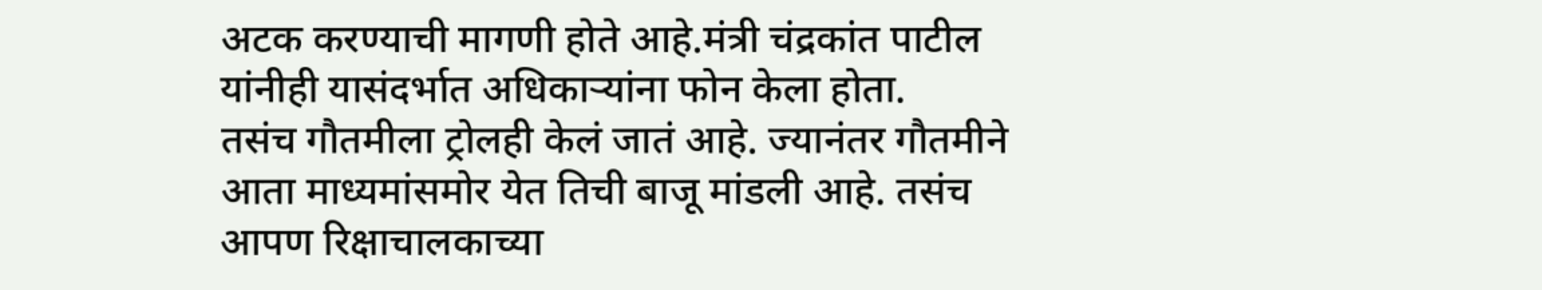अटक करण्याची मागणी होते आहे.मंत्री चंद्रकांत पाटील यांनीही यासंदर्भात अधिकाऱ्यांना फोन केला होता.
तसंच गौतमीला ट्रोलही केलं जातं आहे. ज्यानंतर गौतमीने आता माध्यमांसमोर येत तिची बाजू मांडली आहे. तसंच आपण रिक्षाचालकाच्या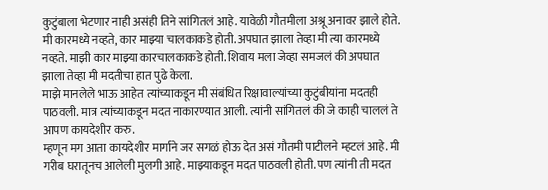कुटुंबाला भेटणार नाही असंही तिने सांगितलं आहे. यावेळी गौतमीला अश्रू अनावर झाले होते. मी कारमध्ये नव्हते, कार माझ्या चालकाकडे होती. अपघात झाला तेव्हा मी त्या कारमध्ये नव्हते. माझी कार माझ्या कारचालकाकडे होती. शिवाय मला जेव्हा समजलं की अपघात झाला तेव्हा मी मदतीचा हात पुढे केला.
माझे मानलेले भाऊ आहेत त्यांच्याकडून मी संबंधित रिक्षावाल्यांच्या कुटुंबीयांना मदतही पाठवली. मात्र त्यांच्याकडून मदत नाकारण्यात आली. त्यांनी सांगितलं की जे काही चाललं ते आपण कायदेशीर करु.
म्हणून मग आता कायदेशीर मार्गाने जर सगळं होऊ देत असं गौतमी पाटीलने म्हटलं आहे. मी गरीब घरातूनच आलेली मुलगी आहे. माझ्याकडून मदत पाठवली होती. पण त्यांनी ती मदत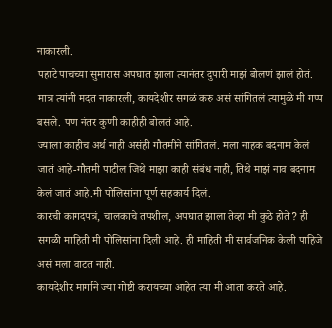नाकारली.
पहाटे पाचच्या सुमारास अपघात झाला त्यानंतर दुपारी माझं बोलणं झालं होतं. मात्र त्यांनी मदत नाकारली, कायदेशीर सगळं करु असं सांगितलं त्यामुळे मी गप्प बसले. पण नंतर कुणी काहीही बोलतं आहे.
ज्याला काहीच अर्थ नाही असंही गौतमीने सांगितलं. मला नाहक बदनाम केलं जातं आहे-गौतमी पाटील जिथे माझा काही संबंध नाही, तिथे माझं नाव बदनाम केलं जातं आहे.मी पोलिसांना पूर्ण सहकार्य दिलं.
कारची कागदपत्रं, चालकाचे तपशील, अपघात झाला तेव्हा मी कुठे होते? ही सगळी माहिती मी पोलिसांना दिली आहे. ही माहिती मी सार्वजनिक केली पाहिजे असं मला वाटत नाही.
कायदेशीर मार्गाने ज्या गोष्टी करायच्या आहेत त्या मी आता करते आहे.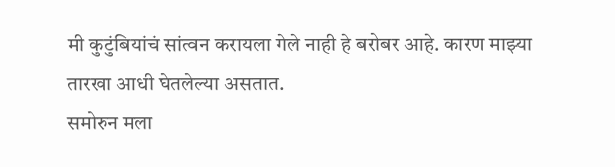मी कुटुंबियांचं सांत्वन करायला गेले नाही हे बरोबर आहे. कारण माझ्या तारखा आधी घेतलेल्या असतात.
समोरुन मला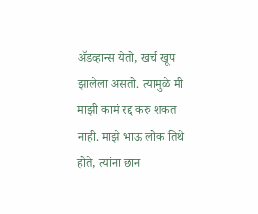ॲडव्हान्स येतो, खर्च खूप झालेला असतो. त्यामुळे मी माझी कामं रद्द करु शकत नाही. माझे भाऊ लोक तिथे होते, त्यांना छान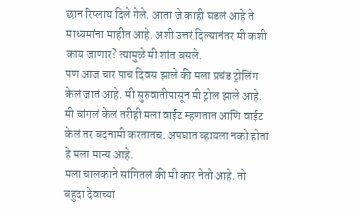छान रिप्लाय दिले गेले. आता जे काही घडलं आहे ते माध्यमांना माहीत आहे. अशी उत्तरं दिल्यानंतर मी कशी काय जाणार? त्यामुळे मी शांत बसले.
पण आज चार पाच दिवस झाले की मला प्रचंड ट्रोलिंग केलं जातं आहे. मी सुरुवातीपासून मी ट्रोल झाले आहे. मी चांगलं केलं तरीही मला वाईट म्हणतात आणि वाईट केलं तर बदनामी करतातच. अपघात व्हायला नको होता हे मला मान्य आहे.
मला चालकाने सांगितलं की मी कार नेतो आहे. तो बहुदा देवाच्या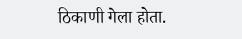ठिकाणी गेला होता.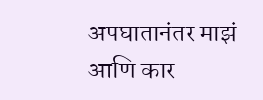अपघातानंतर माझं आणि कार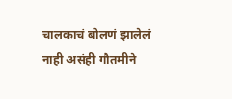चालकाचं बोलणं झालेलं नाही असंही गौतमीने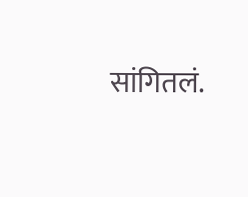सांगितलं.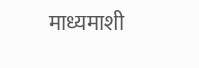माध्यमाशी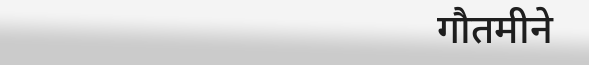गौतमीने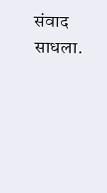संवाद साधला.